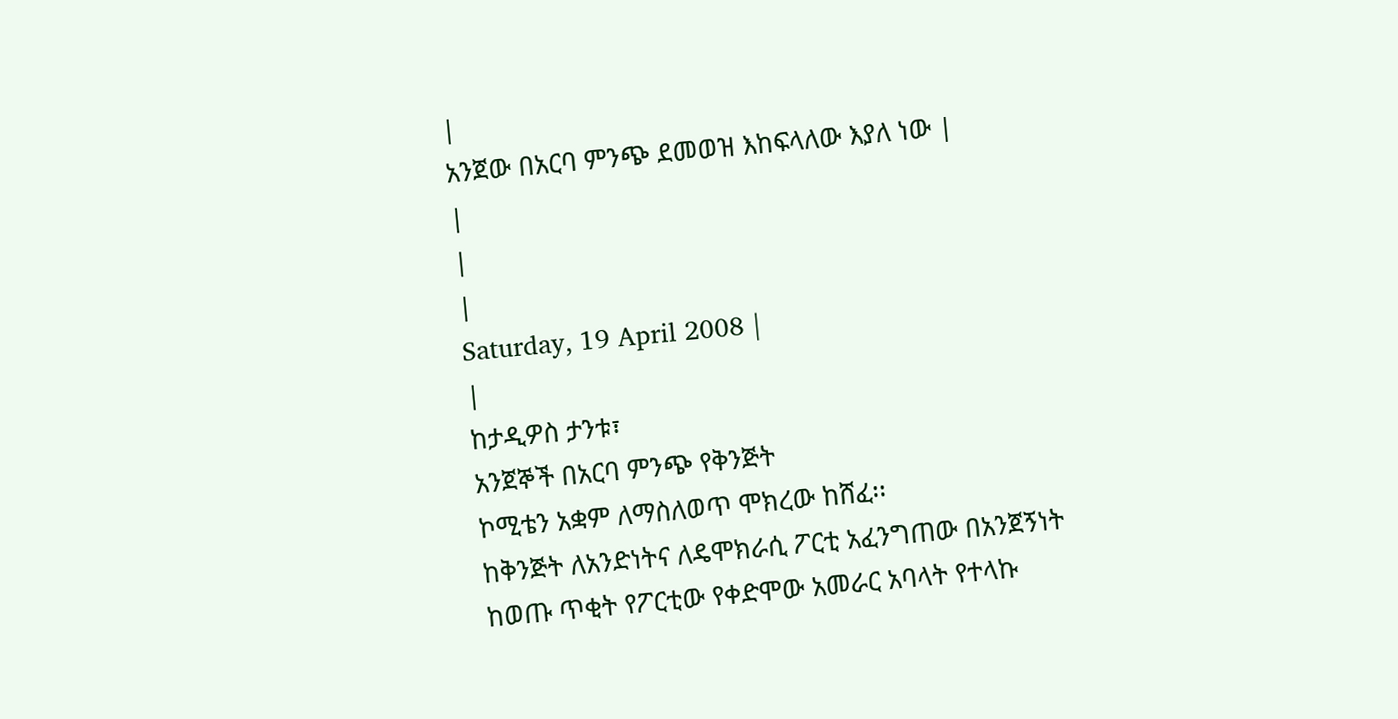|
አንጀው በአርባ ምንጭ ደመወዝ እከፍላለው እያለ ነው |
|
|
|
Saturday, 19 April 2008 |
|
ከታዲዎስ ታንቱ፣
አንጀኞች በአርባ ምንጭ የቅንጅት
ኮሚቴን አቋም ለማስለወጥ ሞክረው ከሸፈ፡፡
ከቅንጅት ለአንድነትና ለዴሞክራሲ ፖርቲ አፈንግጠው በአንጀኝነት ከወጡ ጥቂት የፖርቲው የቀድሞው አመራር አባላት የተላኩ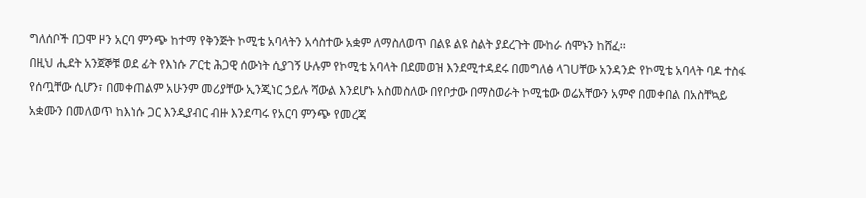ግለሰቦች በጋሞ ዞን አርባ ምንጭ ከተማ የቅንጅት ኮሚቴ አባላትን አሳስተው አቋም ለማስለወጥ በልዩ ልዩ ስልት ያደረጉት ሙከራ ሰሞኑን ከሸፈ፡፡
በዚህ ሒደት አንጀኞቹ ወደ ፊት የእነሱ ፖርቲ ሕጋዊ ሰውነት ሲያገኝ ሁሉም የኮሚቴ አባላት በደመወዝ እንደሚተዳደሩ በመግለፅ ላገUቸው አንዳንድ የኮሚቴ አባላት ባዶ ተስፋ የሰጧቸው ሲሆን፣ በመቀጠልም አሁንም መሪያቸው ኢንጂነር ኃይሉ ሻውል እንደሆኑ አስመስለው በየቦታው በማስወራት ኮሚቴው ወሬአቸውን አምኖ በመቀበል በአስቸኳይ አቋሙን በመለወጥ ከእነሱ ጋር እንዲያብር ብዙ እንደጣሩ የአርባ ምንጭ የመረጃ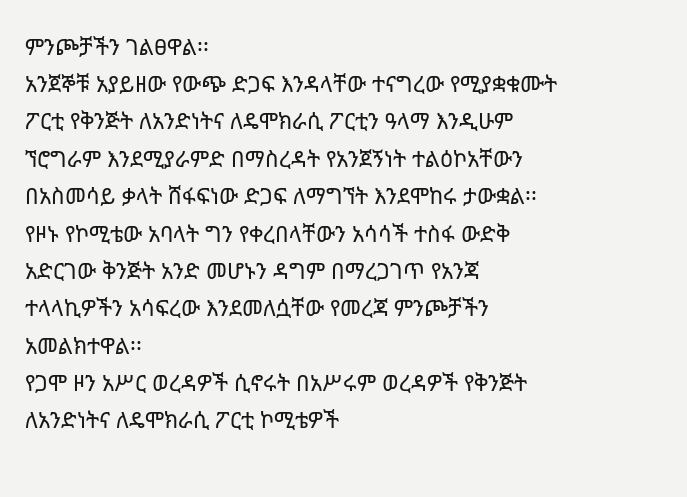ምንጮቻችን ገልፀዋል፡፡
አንጀኞቹ አያይዘው የውጭ ድጋፍ እንዳላቸው ተናግረው የሚያቋቁሙት ፖርቲ የቅንጅት ለአንድነትና ለዴሞክራሲ ፖርቲን ዓላማ እንዲሁም ኘሮግራም እንደሚያራምድ በማስረዳት የአንጀኝነት ተልዕኮአቸውን በአስመሳይ ቃላት ሸፋፍነው ድጋፍ ለማግኘት እንደሞከሩ ታውቋል፡፡
የዞኑ የኮሚቴው አባላት ግን የቀረበላቸውን አሳሳች ተስፋ ውድቅ አድርገው ቅንጅት አንድ መሆኑን ዳግም በማረጋገጥ የአንጃ ተላላኪዎችን አሳፍረው እንደመለሷቸው የመረጃ ምንጮቻችን አመልክተዋል፡፡
የጋሞ ዞን አሥር ወረዳዎች ሲኖሩት በአሥሩም ወረዳዎች የቅንጅት ለአንድነትና ለዴሞክራሲ ፖርቲ ኮሚቴዎች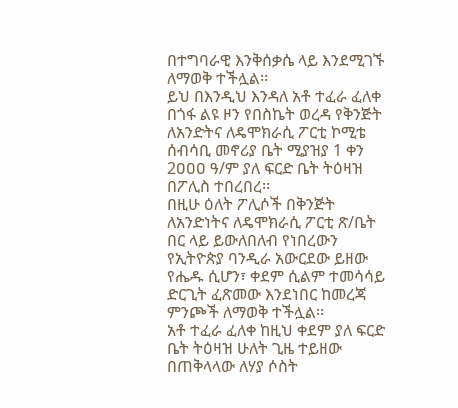በተግባራዊ እንቅሰቃሴ ላይ እንደሚገኙ ለማወቅ ተችሏል፡፡
ይህ በእንዲህ እንዳለ አቶ ተፈራ ፈለቀ በጎፋ ልዩ ዞን የበስኬት ወረዳ የቅንጅት ለአንድትና ለዴሞክራሲ ፖርቲ ኮሚቴ ሰብሳቢ መኖሪያ ቤት ሚያዝያ 1 ቀን 2ዐዐዐ ዓ/ም ያለ ፍርድ ቤት ትዕዛዝ በፖሊስ ተበረበረ፡፡
በዚሁ ዕለት ፖሊሶች በቅንጅት ለአንድነትና ለዴሞክራሲ ፖርቲ ጽ/ቤት በር ላይ ይውለበለብ የነበረውን የኢትዮጵያ ባንዲራ አውርደው ይዘው የሔዱ ሲሆን፣ ቀደም ሲልም ተመሳሳይ ድርጊት ፈጽመው እንደነበር ከመረጃ ምንጮች ለማወቅ ተችሏል፡፡
አቶ ተፈራ ፈለቀ ከዚህ ቀደም ያለ ፍርድ ቤት ትዕዛዝ ሁለት ጊዜ ተይዘው በጠቅላላው ለሃያ ሶስት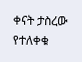ቀናት ታስረው የተለቀቁ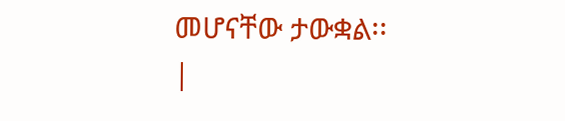መሆናቸው ታውቋል፡፡
|